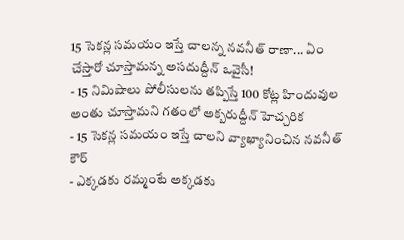15 సెకన్ల సమయం ఇస్తే చాలన్న నవనీత్ రాణా... ఏం చేస్తారో చూస్తామన్న అసదుద్దీన్ ఒవైసీ!
- 15 నిమిషాలు పోలీసులను తప్పిస్తే 100 కోట్ల హిందువుల అంతు చూస్తామని గతంలో అక్బరుద్దీన్ హెచ్చరిక
- 15 సెకన్ల సమయం ఇస్తే చాలని వ్యాఖ్యానించిన నవనీత్ కౌర్
- ఎక్కడకు రమ్మంటే అక్కడకు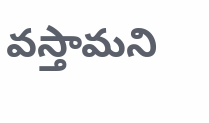వస్తామని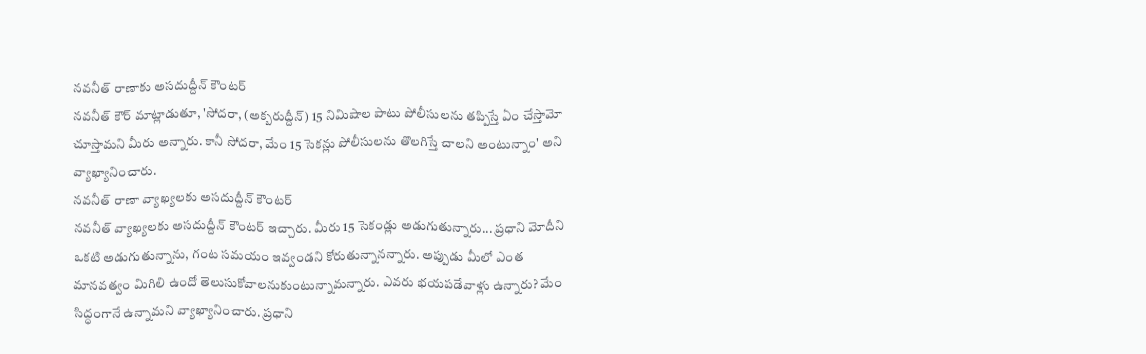నవనీత్ రాణాకు అసదుద్దీన్ కౌంటర్
నవనీత్ కౌర్ మాట్లాడుతూ, 'సోదరా, (అక్బరుద్దీన్) 15 నిమిషాల పాటు పోలీసులను తప్పిస్తే ఏం చేస్తామో చూస్తామని మీరు అన్నారు. కానీ సోదరా, మేం 15 సెకన్లు పోలీసులను తొలగిస్తే చాలని అంటున్నాం' అని వ్యాఖ్యానించారు.
నవనీత్ రాణా వ్యాఖ్యలకు అసదుద్దీన్ కౌంటర్
నవనీత్ వ్యాఖ్యలకు అసదుద్దీన్ కౌంటర్ ఇచ్చారు. మీరు 15 సెకండ్లు అడుగుతున్నారు... ప్రధాని మోదీని ఒకటి అడుగుతున్నాను, గంట సమయం ఇవ్వండని కోరుతున్నానన్నారు. అప్పుడు మీలో ఎంత మానవత్వం మిగిలి ఉందో తెలుసుకోవాలనుకుంటున్నామన్నారు. ఎవరు భయపడేవాళ్లు ఉన్నారు? మేం సిద్ధంగానే ఉన్నామని వ్యాఖ్యానించారు. ప్రధాని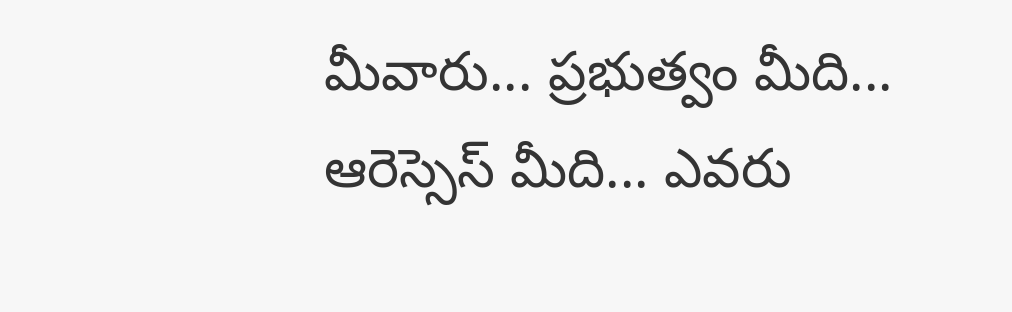మీవారు... ప్రభుత్వం మీది... ఆరెస్సెస్ మీది... ఎవరు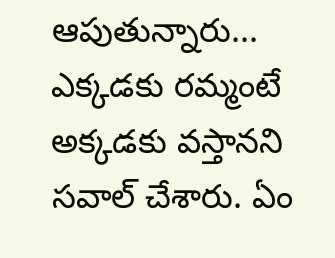ఆపుతున్నారు... ఎక్కడకు రమ్మంటే అక్కడకు వస్తానని సవాల్ చేశారు. ఏం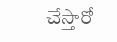చేస్తారో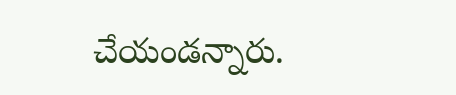చేయండన్నారు.